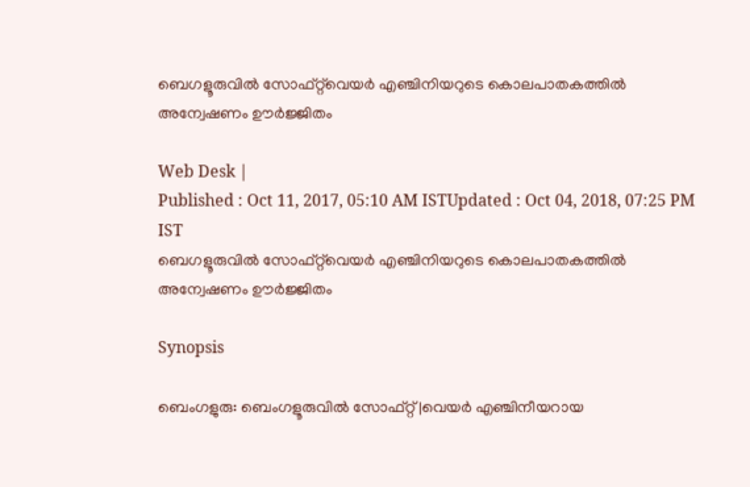ബെഗളൂരുവില്‍ സോഫ്‌റ്റ്‌വെയര്‍ എഞ്ചിനിയറുടെ കൊലപാതകത്തില്‍ അന്വേഷണം ഊര്‍ജ്ജിതം

Web Desk |
Published : Oct 11, 2017, 05:10 AM ISTUpdated : Oct 04, 2018, 07:25 PM IST
ബെഗളൂരുവില്‍ സോഫ്‌റ്റ്‌വെയര്‍ എഞ്ചിനിയറുടെ കൊലപാതകത്തില്‍ അന്വേഷണം ഊര്‍ജ്ജിതം

Synopsis

ബെംഗളുരു: ബെംഗളൂരുവില്‍ സോഫ്റ്റ്|വെയര്‍ എഞ്ചിനീയറായ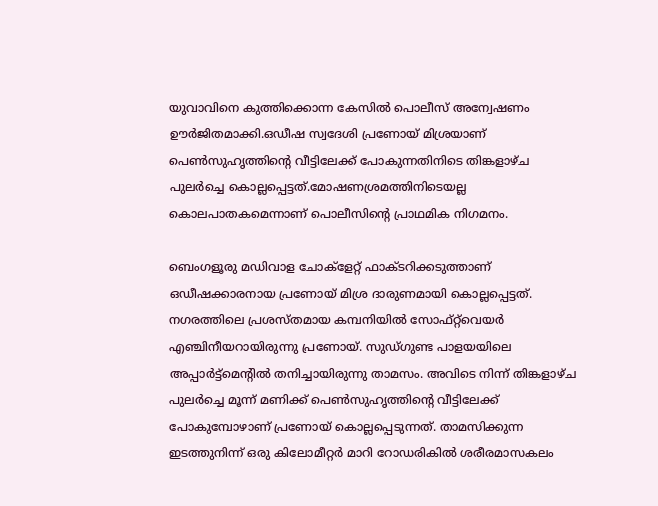യുവാവിനെ കുത്തിക്കൊന്ന കേസില്‍ പൊലീസ് അന്വേഷണം ഊര്‍ജിതമാക്കി.ഒഡീഷ സ്വദേശി പ്രണോയ് മിശ്രയാണ് പെണ്‍സുഹൃത്തിന്റെ വീട്ടിലേക്ക് പോകുന്നതിനിടെ തിങ്കളാഴ്ച പുലര്‍ച്ചെ കൊല്ലപ്പെട്ടത്.മോഷണശ്രമത്തിനിടെയല്ല കൊലപാതകമെന്നാണ് പൊലീസിന്റെ പ്രാഥമിക നിഗമനം.

ബെംഗളൂരു മഡിവാള ചോക്‌ളേറ്റ് ഫാക്ടറിക്കടുത്താണ് ഒഡീഷക്കാരനായ പ്രണോയ് മിശ്ര ദാരുണമായി കൊല്ലപ്പെട്ടത്. നഗരത്തിലെ പ്രശസ്തമായ കമ്പനിയില്‍ സോഫ്റ്റ്‌വെയര്‍ എഞ്ചിനീയറായിരുന്നു പ്രണോയ്. സുഡ്ഗുണ്ട പാളയയിലെ അപ്പാര്‍ട്ട്‌മെന്റില്‍ തനിച്ചായിരുന്നു താമസം. അവിടെ നിന്ന് തിങ്കളാഴ്ച പുലര്‍ച്ചെ മൂന്ന് മണിക്ക് പെണ്‍സുഹൃത്തിന്റെ വീട്ടിലേക്ക് പോകുമ്പോഴാണ് പ്രണോയ് കൊല്ലപ്പെടുന്നത്. താമസിക്കുന്ന ഇടത്തുനിന്ന് ഒരു കിലോമീറ്റര്‍ മാറി റോഡരികില്‍ ശരീരമാസകലം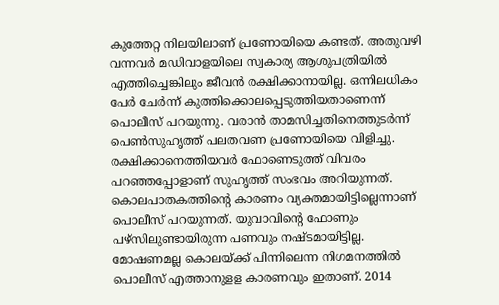കുത്തേറ്റ നിലയിലാണ് പ്രണോയിയെ കണ്ടത്. അതുവഴി വന്നവര്‍ മഡിവാളയിലെ സ്വകാര്യ ആശുപത്രിയില്‍ എത്തിച്ചെങ്കിലും ജീവന്‍ രക്ഷിക്കാനായില്ല. ഒന്നിലധികം പേര്‍ ചേര്‍ന്ന് കുത്തിക്കൊലപ്പെടുത്തിയതാണെന്ന് പൊലീസ് പറയുന്നു. വരാന്‍ താമസിച്ചതിനെത്തുടര്‍ന്ന് പെണ്‍സുഹൃത്ത് പലതവണ പ്രണോയിയെ വിളിച്ചു. രക്ഷിക്കാനെത്തിയവര്‍ ഫോണെടുത്ത് വിവരം പറഞ്ഞപ്പോളാണ് സുഹൃത്ത് സംഭവം അറിയുന്നത്. കൊലപാതകത്തിന്റെ കാരണം വ്യക്തമായിട്ടില്ലെന്നാണ് പൊലീസ് പറയുന്നത്. യുവാവിന്റെ ഫോണും പഴ്‌സിലുണ്ടായിരുന്ന പണവും നഷ്ടമായിട്ടില്ല. മോഷണമല്ല കൊലയ്ക്ക് പിന്നിലെന്ന നിഗമനത്തില്‍ പൊലീസ് എത്താനുളള കാരണവും ഇതാണ്. 2014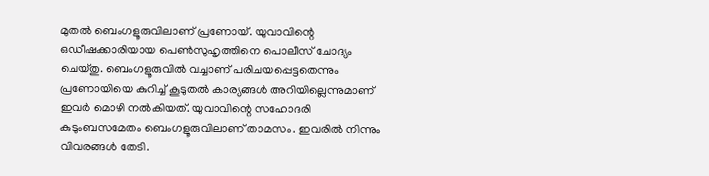മുതല്‍ ബെംഗളൂരുവിലാണ് പ്രണോയ്. യുവാവിന്റെ ഒഡീഷക്കാരിയായ പെണ്‍സുഹൃത്തിനെ പൊലീസ് ചോദ്യം ചെയ്തു. ബെംഗളൂരുവില്‍ വച്ചാണ് പരിചയപ്പെട്ടതെന്നും പ്രണോയിയെ കുറിച്ച് കൂടുതല്‍ കാര്യങ്ങള്‍ അറിയില്ലെന്നുമാണ് ഇവര്‍ മൊഴി നല്‍കിയത്. യുവാവിന്റെ സഹോദരി കുടുംബസമേതം ബെംഗളൂരുവിലാണ് താമസം. ഇവരില്‍ നിന്നും വിവരങ്ങള്‍ തേടി.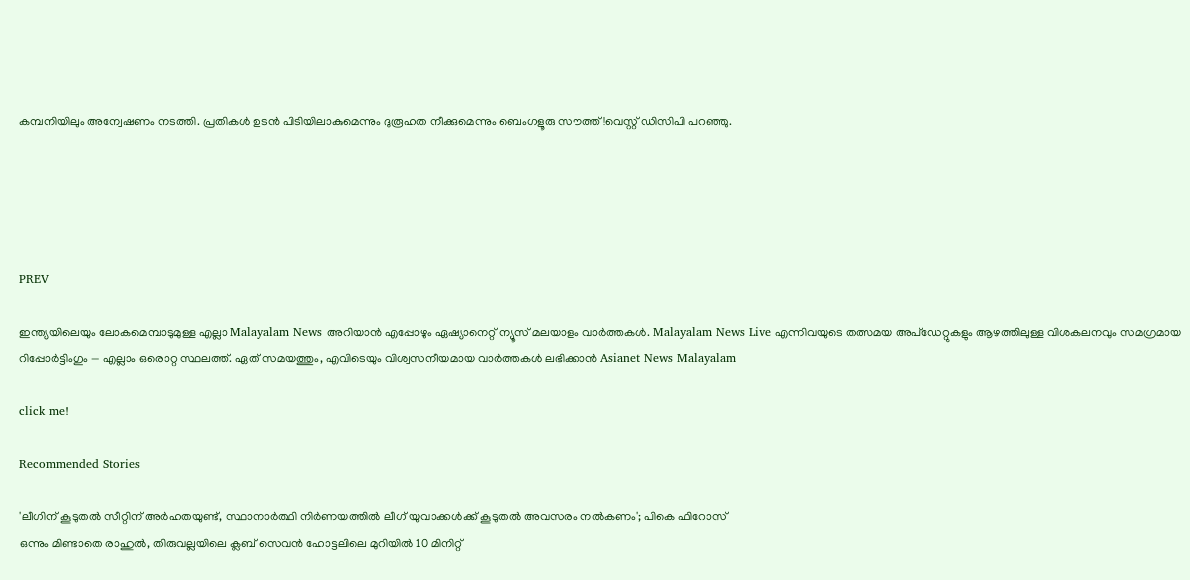കമ്പനിയിലും അന്വേഷണം നടത്തി. പ്രതികള്‍ ഉടന്‍ പിടിയിലാകുമെന്നും ദുരൂഹത നീക്കുമെന്നും ബെംഗളൂരു സൗത്ത്!വെസ്റ്റ് ഡിസിപി പറഞ്ഞു.





PREV

ഇന്ത്യയിലെയും ലോകമെമ്പാടുമുള്ള എല്ലാ Malayalam News അറിയാൻ എപ്പോഴും ഏഷ്യാനെറ്റ് ന്യൂസ് മലയാളം വാർത്തകൾ. Malayalam News Live എന്നിവയുടെ തത്സമയ അപ്‌ഡേറ്റുകളും ആഴത്തിലുള്ള വിശകലനവും സമഗ്രമായ റിപ്പോർട്ടിംഗും — എല്ലാം ഒരൊറ്റ സ്ഥലത്ത്. ഏത് സമയത്തും, എവിടെയും വിശ്വസനീയമായ വാർത്തകൾ ലഭിക്കാൻ Asianet News Malayalam

click me!

Recommended Stories

'ലീഗിന് കൂടുതൽ സീറ്റിന് അര്‍ഹതയുണ്ട്, സ്ഥാനാര്‍ത്ഥി നിര്‍ണയത്തിൽ ലീഗ് യുവാക്കള്‍ക്ക് കൂടുതൽ അവസരം നൽകണം'; പികെ ഫിറോസ്
ഒന്നും മിണ്ടാതെ രാഹുൽ, തിരുവല്ലയിലെ ക്ലബ് സെവൻ ഹോട്ടലിലെ മുറിയിൽ 10 മിനിറ്റ്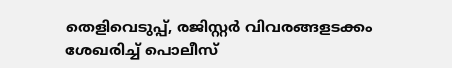തെളിവെടുപ്പ്, രജിസ്റ്റർ വിവരങ്ങളടക്കം ശേഖരിച്ച് പൊലീസ്